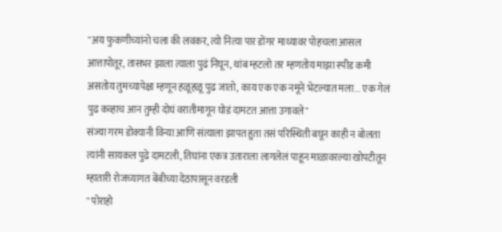"अय फुकणीच्यांनो चला की लवकर, त्यो नित्या पार डोंगर माथ्यावर पोहचला आसल आत्तापोतूर, तासभर झाला त्याला पुढं निघून, थांब म्हटलो तर म्हणतोय माझा स्पीड कमी असतोय तुमच्यापेक्षा म्हणून हळूहळू पुढ जातो, काय एक एक नमूने भेटल्यात मला... एक गेलं पुढ कव्हाच आन तुम्ही दोघं वरातीमागून घोडं दामटत आत्ता उगावले"
संज्या गरम डोक्यानी विन्या आणि संत्याला झापत हुता तसं परिस्थिती बघून काही न बोलता त्यांनी सायकल पुढे दामटली, तिघांना एकत्र उताराला लागलेलं पाहून माळावरल्या खोपटीतून म्हातारी रोजच्यागत बेंबीच्या देठापासून वरडली
" पोराहो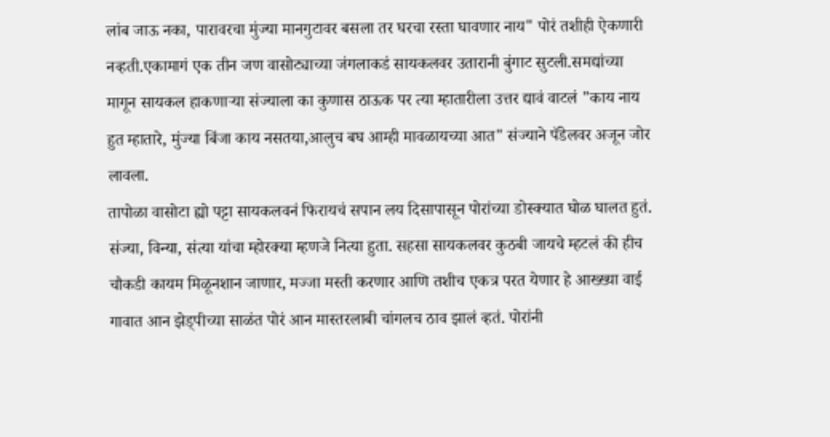लांब जाऊ नका, पारावरचा मुंज्या मानगुटावर बसला तर घरचा रस्ता घावणार नाय" पोरं तशीही ऐकणारी नव्हती.एकामागं एक तीन जण वासोट्याच्या जंगलाकडं सायकलवर उतारानी बुंगाट सुटली.समद्यांच्या मागून सायकल हाकणाऱ्या संज्याला का कुणास ठाऊक पर त्या म्हातारीला उत्तर द्यावं वाटलं "काय नाय हुत म्हातारे, मुंज्या बिंजा काय नसतया,आलुच बघ आम्ही मावळायच्या आत" संज्याने पॅडेलवर अजून जोर लावला.
तापोळा वासोटा ह्यो पट्टा सायकलवनं फिरायचं सपान लय दिसापासून पोरांच्या डोस्क्यात घोळ घालत हुतं. संज्या, विन्या, संत्या यांचा म्होरक्या म्हणजे नित्या हुता. सहसा सायकलवर कुठबी जायचे म्हटलं की हीच चौकडी कायम मिळूनशान जाणार, मज्जा मस्ती करणार आणि तशीच एकत्र परत येणार हे आख्ख्या वाई गावात आन झेड्पीच्या साळंत पोरं आन मास्तरलाबी चांगलच ठाव झालं व्हतं. पोरांनी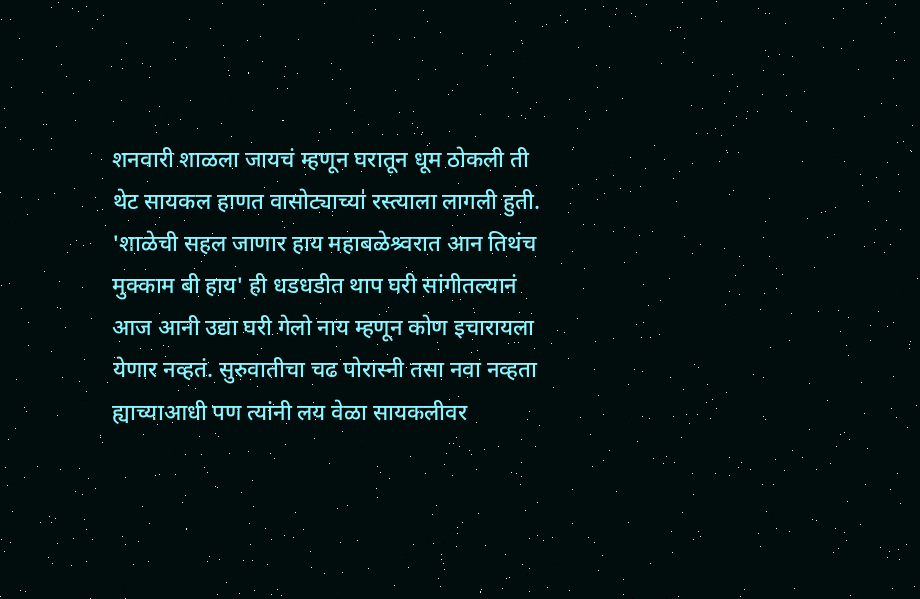शनवारी शाळला जायचं म्हणून घरातून धूम ठोकली ती थेट सायकल हाणत वासोट्याच्या॑ रस्त्याला लागली हुती. 'शाळेची सहल जाणार हाय महाबळेश्र्वरात आन तिथंच मुक्काम बी हाय' ही धडधडीत थाप घरी सांगीतल्यानं आज आनी उद्या घरी गेलो नाय म्हणून कोण इचारायला येणार नव्हतं. सुरुवातीचा चढ पोरास्नी तसा नवा नव्हता ह्याच्याआधी पण त्यांनी लय वेळा सायकलीवर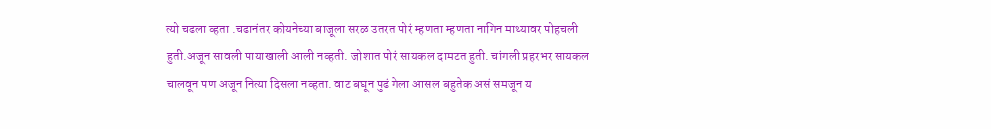त्यो चढला व्हता .चढानंतर कोयनेच्या बाजूला सरळ उतरत पोरं म्हणता म्हणता नागिन माथ्यावर पोहचली हुती.अजून सावली पायाखाली आली नव्हती. जोशात पोरं सायकल दामटत हुती. चांगली प्रहरभर सायकल चालवून पण अजून नित्या दिसला नव्हता. वाट बघून पुढं गेला आसल बहुतेक असं समजून य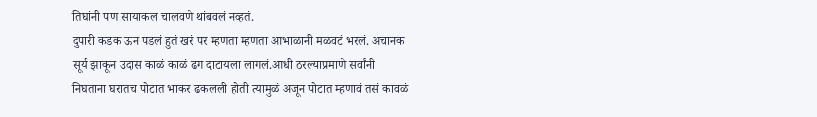तिघांनी पण सायाकल चालवणे थांबवलं नव्हतं.
दुपारी कडक ऊन पडलं हुतं खरं पर म्हणता म्हणता आभाळानी मळवटं भरलं. अचानक सूर्य झाकून उदास काळं काळं ढग दाटायला लागलं.आधी ठरल्याप्रमाणे सर्वांनी निघताना घरातच पोटात भाकर ढकलली होती त्यामुळं अजून पोटात म्हणावं तसं कावळं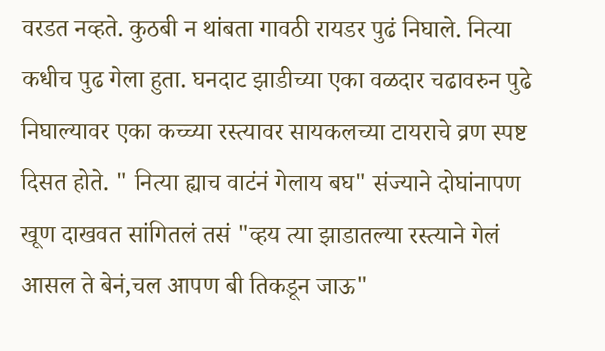वरडत नव्हते. कुठबी न थांबता गावठी रायडर पुढं निघाले. नित्या कधीच पुढ गेला हुता. घनदाट झाडीच्या एका वळदार चढावरुन पुढे निघाल्यावर एका कच्च्या रस्त्यावर सायकलच्या टायराचे व्रण स्पष्ट दिसत होते. " नित्या ह्याच वाटंनं गेलाय बघ" संज्याने दोघांनापण खूण दाखवत सांगितलं तसं "व्हय त्या झाडातल्या रस्त्याने गेलं आसल ते बेनं,चल आपण बी तिकडून जाऊ"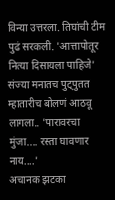विन्या उत्तरला. तिघांची टीम पुढं सरकली. 'आत्तापोतूर नित्या दिसायला पाहिजे' संज्या मनातच पुट्पुतत म्हातारीच बोलणं आठवू लागला.. 'पारावरचा मुंजा.... रस्ता घावणार नाय....'
अचानक झटका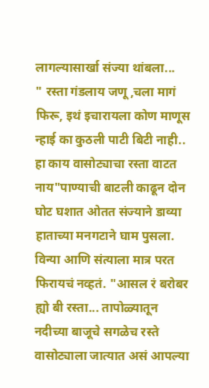लागल्यासार्खा संज्या थांबला...
" रस्ता गंडलाय जणू,चला मागं फिरू, इथं इचारायला कोण माणूस न्हाई का कुठली पाटी बिटी नाही.. हा काय वासोट्याचा रस्ता वाटत नाय"पाण्याची बाटली काढून दोन घोट घशात ओतत संज्याने डाव्या हाताच्या मनगटाने घाम पुसला.
विन्या आणि संत्याला मात्र परत फिरायचं नव्हतं. "आसल रं बरोबर ह्यो बी रस्ता... तापोळ्यातून नदीच्या बाजूचे सगळेच रस्ते वासोट्याला जात्यात असं आपल्या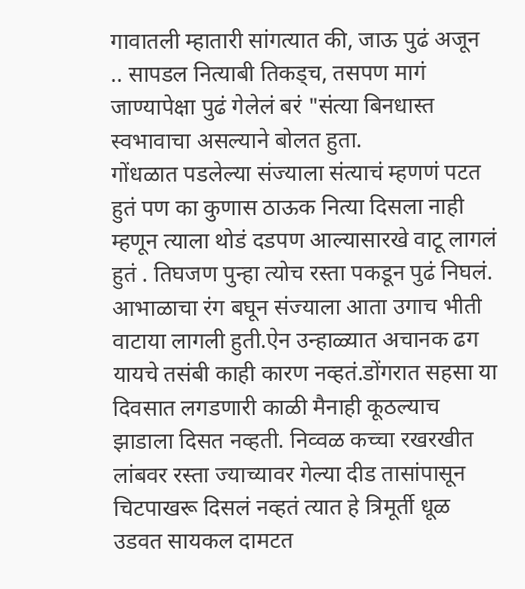गावातली म्हातारी सांगत्यात की, जाऊ पुढं अजून .. सापडल नित्याबी तिकड्च, तसपण मागं जाण्यापेक्षा पुढं गेलेलं बरं "संत्या बिनधास्त स्वभावाचा असल्याने बोलत हुता.
गोंधळात पडलेल्या संज्याला संत्याचं म्हणणं पटत हुतं पण का कुणास ठाऊक नित्या दिसला नाही म्हणून त्याला थोडं दडपण आल्यासारखे वाटू लागलं हुतं . तिघजण पुन्हा त्योच रस्ता पकडून पुढं निघलं. आभाळाचा रंग बघून संज्याला आता उगाच भीती वाटाया लागली हुती.ऐन उन्हाळ्यात अचानक ढग यायचे तसंबी काही कारण नव्हतं.डोंगरात सहसा या दिवसात लगडणारी काळी मैनाही कूठल्याच झाडाला दिसत नव्हती. निव्वळ कच्चा रखरखीत लांबवर रस्ता ज्याच्यावर गेल्या दीड तासांपासून चिटपाखरू दिसलं नव्हतं त्यात हे त्रिमूर्ती धूळ उडवत सायकल दामटत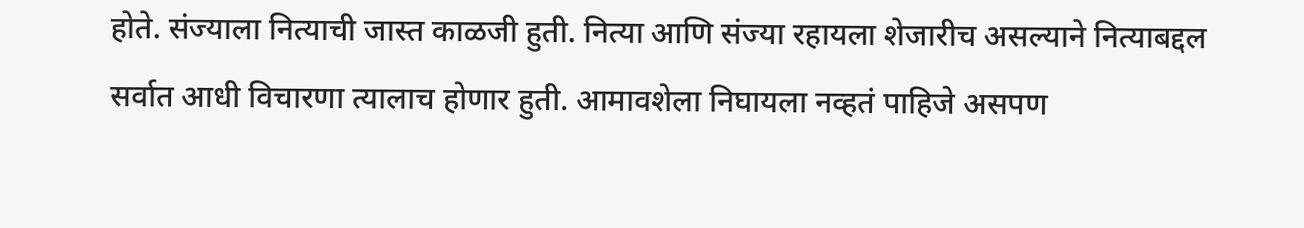होते. संज्याला नित्याची जास्त काळजी हुती. नित्या आणि संज्या रहायला शेजारीच असल्याने नित्याबद्दल सर्वात आधी विचारणा त्यालाच होणार हुती. आमावशेला निघायला नव्हतं पाहिजे असपण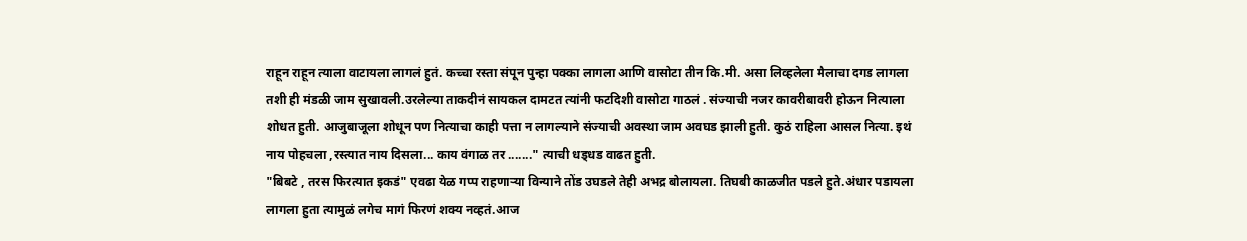राहून राहून त्याला वाटायला लागलं हुतं. कच्चा रस्ता संपून पुन्हा पक्का लागला आणि वासोटा तीन कि.मी. असा लिव्हलेला मैलाचा दगड लागला तशी ही मंडळी जाम सुखावली.उरलेल्या ताकदीनं सायकल दामटत त्यांनी फटदिशी वासोटा गाठलं . संज्याची नजर कावरीबावरी होऊन नित्याला शोधत हुती. आजुबाजूला शोधून पण नित्याचा काही पत्ता न लागल्याने संज्याची अवस्था जाम अवघड झाली हुती. कुठं राहिला आसल नित्या. इथं नाय पोहचला ,रस्त्यात नाय दिसला... काय वंगाळ तर ......." त्याची धड्धड वाढत हुती.
"बिबटे , तरस फिरत्यात इकडं" एवढा येळ गप्प राहणाऱ्या विन्याने तोंड उघडले तेही अभद्र बोलायला. तिघबी काळजीत पडले हुते.अंधार पडायला लागला हुता त्यामुळं लगेच मागं फिरणं शक्य नव्हतं.आज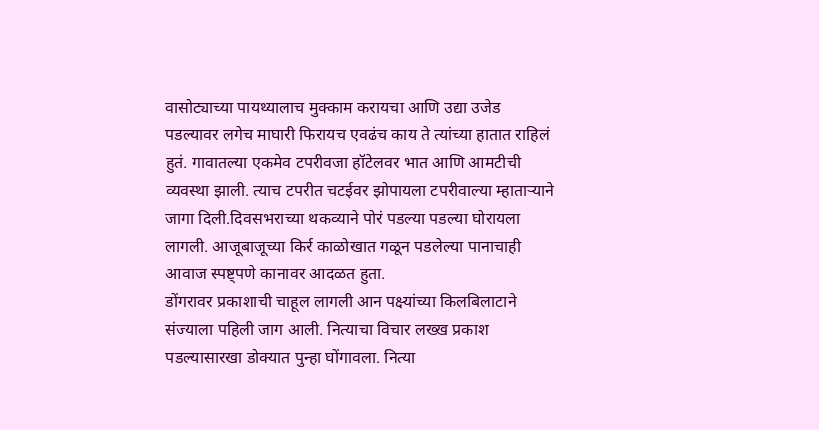वासोट्याच्या पायथ्यालाच मुक्काम करायचा आणि उद्या उजेड पडल्यावर लगेच माघारी फिरायच एवढंच काय ते त्यांच्या हातात राहिलं हुतं. गावातल्या एकमेव टपरीवजा हॉटेलवर भात आणि आमटीची व्यवस्था झाली. त्याच टपरीत चटईवर झोपायला टपरीवाल्या म्हाताऱ्याने जागा दिली.दिवसभराच्या थकव्याने पोरं पडल्या पडल्या घोरायला लागली. आजूबाजूच्या किर्र काळोखात गळून पडलेल्या पानाचाही आवाज स्पष्ट्पणे कानावर आदळत हुता.
डोंगरावर प्रकाशाची चाहूल लागली आन पक्ष्यांच्या किलबिलाटाने संज्याला पहिली जाग आली. नित्याचा विचार लख्ख प्रकाश पडल्यासारखा डोक्यात पुन्हा घोंगावला. नित्या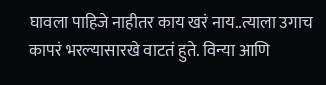घावला पाहिजे नाहीतर काय खरं नाय..त्याला उगाच कापरं भरल्यासारखे वाटतं हुते. विन्या आणि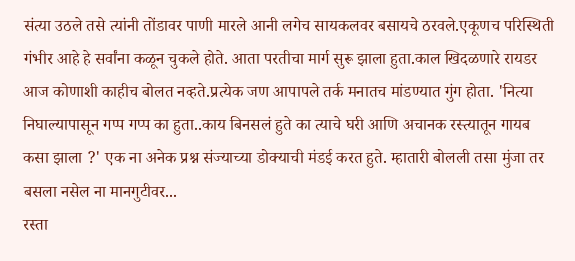संत्या उठले तसे त्यांनी तोंडावर पाणी मारले आनी लगेच सायकलवर बसायचे ठरवले.एकूणच परिस्थिती गंभीर आहे हे सर्वांना कळून चुकले होते. आता परतीचा मार्ग सुरू झाला हुता.काल खिदळणारे रायडर आज कोणाशी काहीच बोलत नव्हते.प्रत्येक जण आपापले तर्क मनातच मांडण्यात गुंग होता. 'नित्या निघाल्यापासून गप्प गप्प का हुता..काय बिनसलं हुते का त्याचे घरी आणि अचानक रस्त्यातून गायब कसा झाला ?' एक ना अनेक प्रश्न संज्याच्या डोक्याची मंडई करत हुते. म्हातारी बोलली तसा मुंजा तर बसला नसेल ना मानगुटीवर...
रस्ता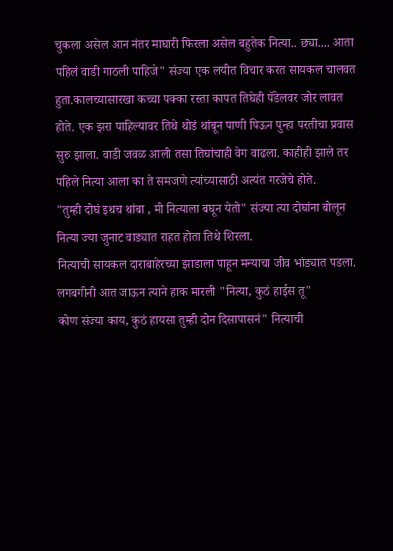चुकला असेल आन नंतर माघारी फिरला असेल बहुतेक नित्या.. छ्या.... आता पहिलं वाडी गाठली पाहिजे" संज्या एक लयीत विचार करत सायकल चालवत हुता.कालच्यासारखा कच्चा पक्का रस्ता कापत तिघेही पॅडेलवर जोर लावत होते. एक झरा पाहिल्यावर तिथे थोडं थांबून पाणी पिऊन पुन्हा परतीचा प्रवास सुरु झाला. वाडी जवळ आली तसा तिघांचाही वेग वाढला. काहीही झाले तर पहिले नित्या आला का ते समजणे त्यांच्यासाठी अत्यंत गरजेचे होते.
"तुम्ही दोघं इथच थांबा , मी नित्याला बघून येतो" संज्या त्या दोघांना बोलून नित्या ज्या जुनाट वाड्यात राहत होता तिथे शिरला.
नित्याची सायकल दाराबाहेरच्या झाडाला पाहून मन्याचा जीव भांड्यात पडला.
लगबगीनी आत जाऊन त्याने हाक मारली "नित्या, कुठं हाईस तू"
कोण संज्या काय, कुठं हायसा तुम्ही दोन दिसापासनं" नित्याची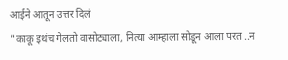आईने आतून उत्तर दिलं
"काकू इथंच गेलतो वासोट्याला, नित्या आम्हाला सोडून आला परत ..न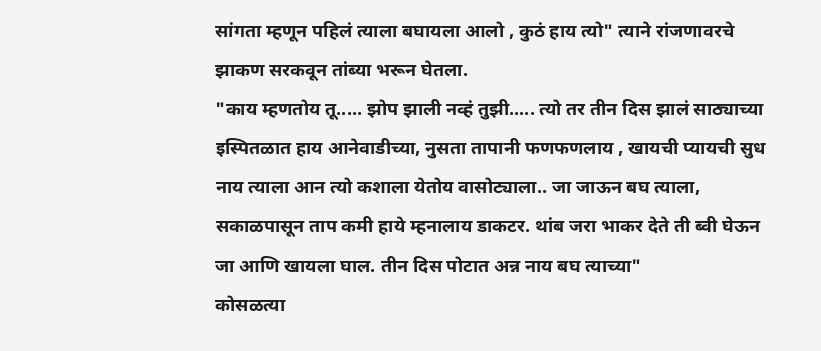सांगता म्हणून पहिलं त्याला बघायला आलो , कुठं हाय त्यो" त्याने रांजणावरचे झाकण सरकवून तांब्या भरून घेतला.
"काय म्हणतोय तू..... झोप झाली नव्हं तुझी..... त्यो तर तीन दिस झालं साठ्याच्या इस्पितळात हाय आनेवाडीच्या, नुसता तापानी फणफणलाय , खायची प्यायची सुध नाय त्याला आन त्यो कशाला येतोय वासोट्याला.. जा जाऊन बघ त्याला, सकाळपासून ताप कमी हाये म्हनालाय डाकटर. थांब जरा भाकर देते ती ब्वी घेऊन जा आणि खायला घाल. तीन दिस पोटात अन्न नाय बघ त्याच्या"
कोसळत्या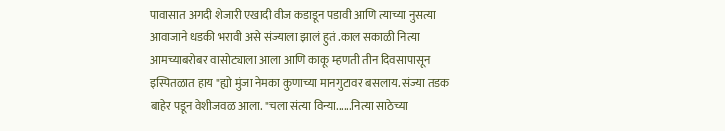पावासात अगदी शेजारी एखादी वीज कडाडून पडावी आणि त्याच्या नुसत्या आवाजाने धडकी भरावी असे संज्याला झालं हुतं .काल सकाळी नित्या आमच्याबरोबर वासोट्याला आला आणि काकू म्हणती तीन दिवसापासून इस्पितळात हाय "ह्यो मुंजा नेमका कुणाच्या मानगुटावर बसलाय. संज्या तडक बाहेर पडून वेशीजवळ आला. "चला संत्या विन्या......नित्या साठेच्या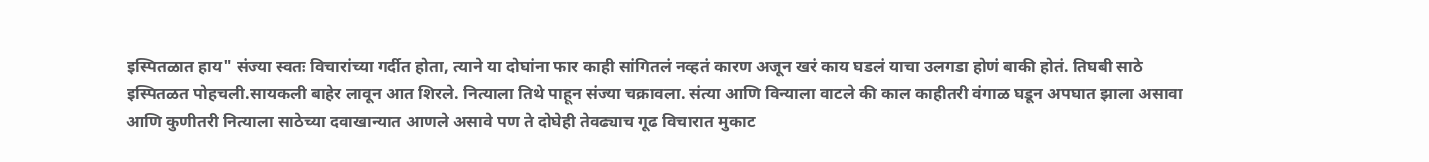इस्पितळात हाय" संज्या स्वतः विचारांच्या गर्दीत होता, त्याने या दोघांना फार काही सांगितलं नव्हतं कारण अजून खरं काय घडलं याचा उलगडा होणं बाकी होतं. तिघबी साठे इस्पितळत पोहचली.सायकली बाहेर लावून आत शिरले. नित्याला तिथे पाहून संज्या चक्रावला. संत्या आणि विन्याला वाटले की काल काहीतरी वंगाळ घडून अपघात झाला असावा आणि कुणीतरी नित्याला साठेच्या दवाखान्यात आणले असावे पण ते दोघेही तेवढ्याच गूढ विचारात मुकाट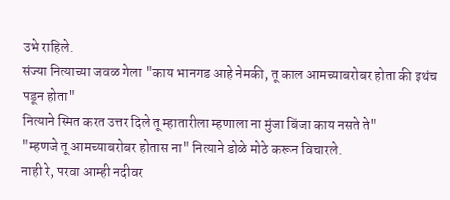उभे राहिले.
संज्या नित्याच्या जवळ गेला "काय भानगड आहे नेमकी, तू काल आमच्याबरोबर होता की इथंच पडून होता"
नित्याने स्मित करत उत्तर दिले तू म्हातारीला म्हणाला ना मुंजा बिंजा काय नसते ते"
"म्हणजे तू आमच्याबरोबर होतास ना" नित्याने डोळे मोठे करून विचारले.
नाही रे, परवा आम्ही नदीवर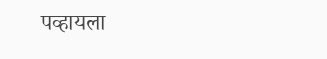पव्हायला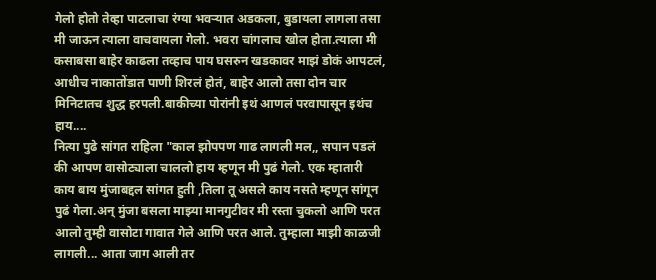गेलो होतो तेव्हा पाटलाचा रंग्या भवऱ्यात अडकला, बुडायला लागला तसा मी जाऊन त्याला वाचवायला गेलो. भवरा चांगलाच खोल होता.त्याला मी कसाबसा बाहेर काढला तव्हाच पाय घसरुन खडकावर माझं डोकं आपटलं, आधीच नाकातोंडात पाणी शिरलं होतं, बाहेर आलो तसा दोन चार मिनिटातच शुद्ध हरपली.बाकीच्या पोरांनी इथं आणलं परवापासून इथंच हाय....
नित्या पुढे सांगत राहिला "काल झोपपण गाढ लागली मल,, सपान पडलं की आपण वासोट्याला चाललो हाय म्हणून मी पुढं गेलो. एक म्हातारी काय बाय मुंजाबद्दल सांगत हुती ,तिला तू असले काय नसते म्हणून सांगून पुढं गेला.अन् मुंजा बसला माझ्या मानगुटीवर मी रस्ता चुकलो आणि परत आलो तुम्ही वासोटा गावात गेले आणि परत आले. तुम्हाला माझी काळजी लागली... आता जाग आली तर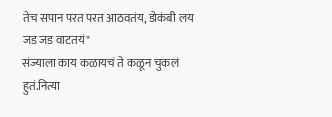तेच सपान परत परत आठवतंय, डोकंबी लय जड जड वाटतयं"
संज्याला काय कळायचं ते कळून चुकलं हुतं.नित्या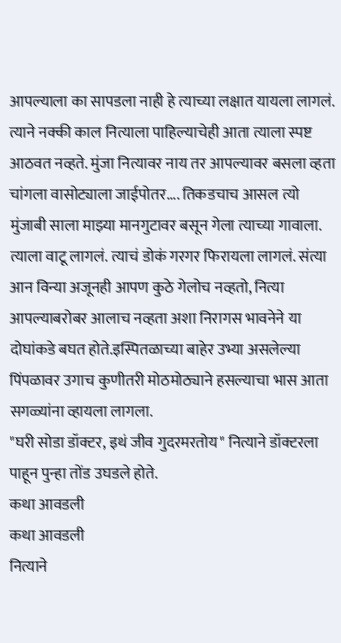आपल्याला का सापडला नाही हे त्याच्या लक्षात यायला लागलं. त्याने नक्की काल नित्याला पाहिल्याचेही आता त्याला स्पष्ट आठवत नव्हते. मुंजा नित्यावर नाय तर आपल्यावर बसला व्हता चांगला वासोट्याला जाईपोतर.... तिकडचाच आसल त्यो मुंजाबी साला माझ्या मानगुटावर बसून गेला त्याच्या गावाला. त्याला वाटू लागलं. त्याचं डोकं गरगर फिरायला लागलं. संत्या आन विन्या अजूनही आपण कुठे गेलोच नव्हतो, नित्या आपल्याबरोबर आलाच नव्हता अशा निरागस भावनेने या दोघांकडे बघत होते.इस्पितळाच्या बाहेर उभ्या असलेल्या पिंपळावर उगाच कुणीतरी मोठमोठ्याने हसल्याचा भास आता सगळ्यांना व्हायला लागला.
"घरी सोडा डॉक्टर, इथं जीव गुदरमरतोय" नित्याने डॉक्टरला पाहून पुन्हा तोंड उघडले होते.
कथा आवडली
कथा आवडली
नित्याने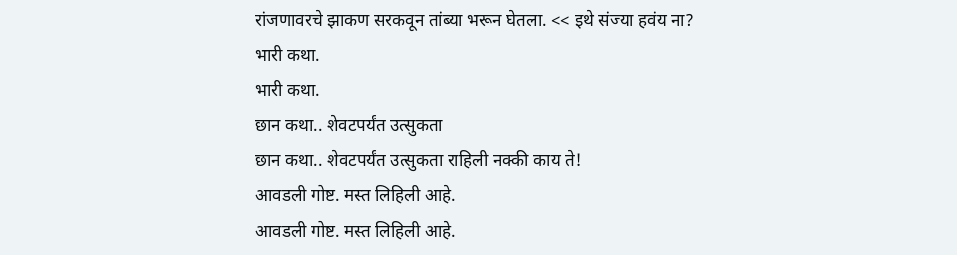रांजणावरचे झाकण सरकवून तांब्या भरून घेतला. << इथे संज्या हवंय ना?
भारी कथा.
भारी कथा.
छान कथा.. शेवटपर्यंत उत्सुकता
छान कथा.. शेवटपर्यंत उत्सुकता राहिली नक्की काय ते!
आवडली गोष्ट. मस्त लिहिली आहे.
आवडली गोष्ट. मस्त लिहिली आहे.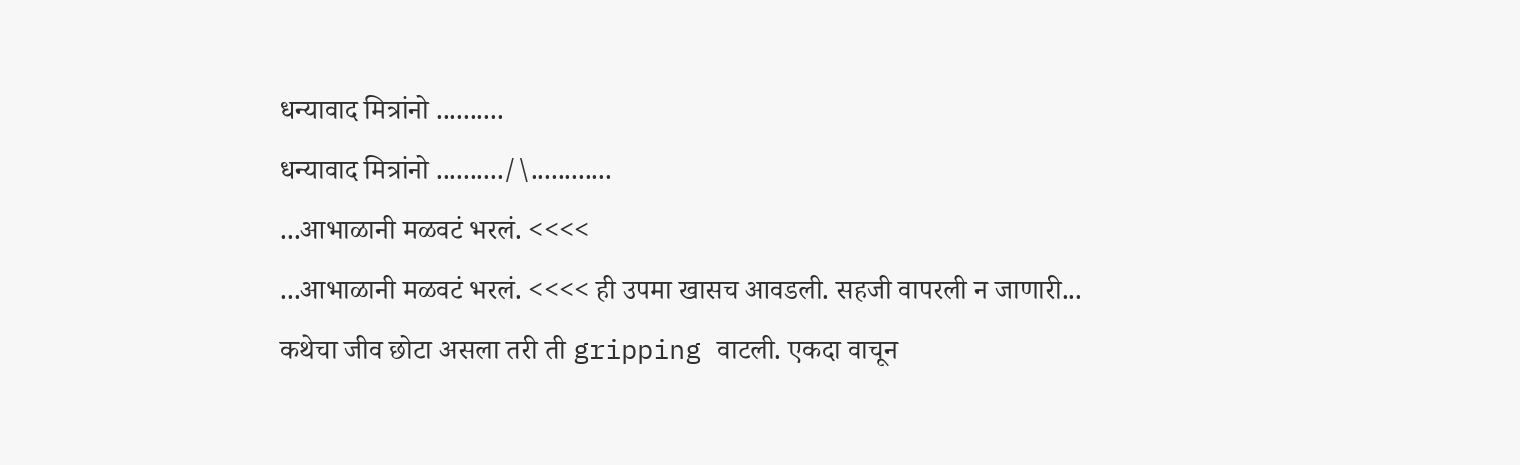धन्यावाद मित्रांनो ..........
धन्यावाद मित्रांनो ........../\............
...आभाळानी मळवटं भरलं. <<<<
...आभाळानी मळवटं भरलं. <<<< ही उपमा खासच आवडली. सहजी वापरली न जाणारी...
कथेचा जीव छोटा असला तरी ती gripping वाटली. एकदा वाचून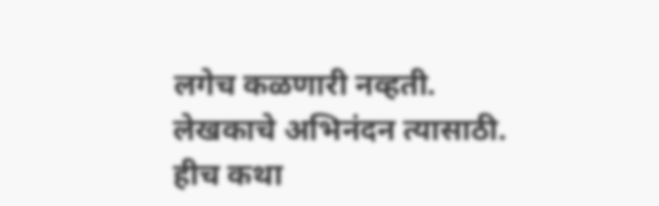लगेच कळणारी नव्हती.
लेखकाचे अभिनंदन त्यासाठी.
हीच कथा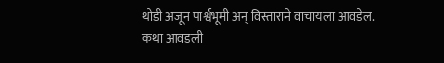थोडी अजून पार्श्वभूमी अन् विस्ताराने वाचायला आवडेल.
कथा आवडली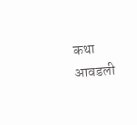कथा आवडली